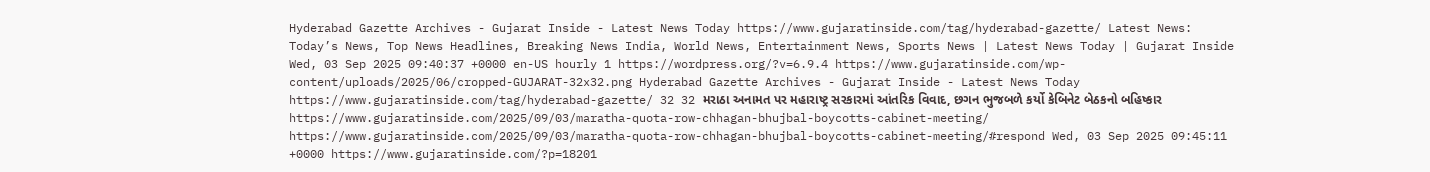Hyderabad Gazette Archives - Gujarat Inside - Latest News Today https://www.gujaratinside.com/tag/hyderabad-gazette/ Latest News: Today’s News, Top News Headlines, Breaking News India, World News, Entertainment News, Sports News | Latest News Today | Gujarat Inside Wed, 03 Sep 2025 09:40:37 +0000 en-US hourly 1 https://wordpress.org/?v=6.9.4 https://www.gujaratinside.com/wp-content/uploads/2025/06/cropped-GUJARAT-32x32.png Hyderabad Gazette Archives - Gujarat Inside - Latest News Today https://www.gujaratinside.com/tag/hyderabad-gazette/ 32 32 મરાઠા અનામત પર મહારાષ્ટ્ર સરકારમાં આંતરિક વિવાદ, છગન ભુજબળે કર્યો કેબિનેટ બેઠકનો બહિષ્કાર https://www.gujaratinside.com/2025/09/03/maratha-quota-row-chhagan-bhujbal-boycotts-cabinet-meeting/ https://www.gujaratinside.com/2025/09/03/maratha-quota-row-chhagan-bhujbal-boycotts-cabinet-meeting/#respond Wed, 03 Sep 2025 09:45:11 +0000 https://www.gujaratinside.com/?p=18201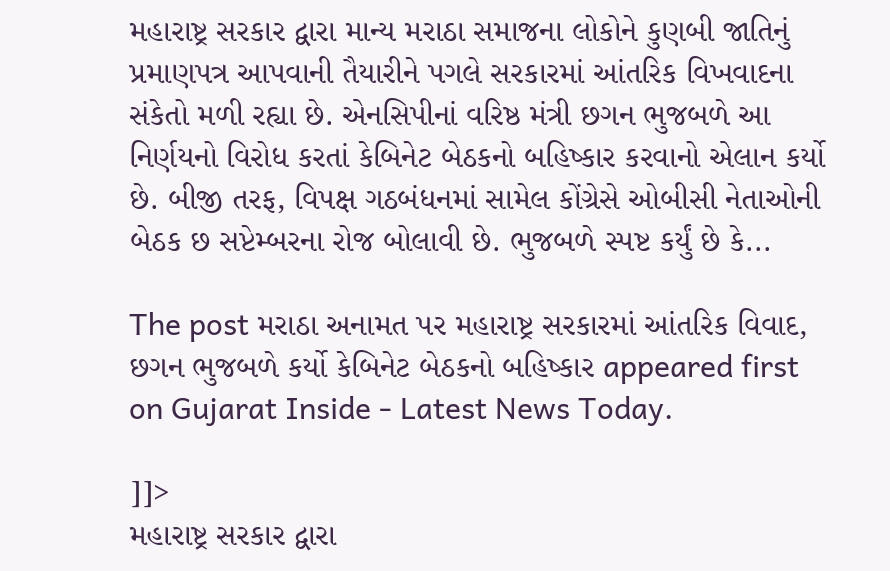મહારાષ્ટ્ર સરકાર દ્વારા માન્ય મરાઠા સમાજના લોકોને કુણબી જાતિનું પ્રમાણપત્ર આપવાની તૈયારીને પગલે સરકારમાં આંતરિક વિખવાદના સંકેતો મળી રહ્યા છે. એનસિપીનાં વરિષ્ઠ મંત્રી છગન ભુજબળે આ નિર્ણયનો વિરોધ કરતાં કેબિનેટ બેઠકનો બહિષ્કાર કરવાનો એલાન કર્યો છે. બીજી તરફ, વિપક્ષ ગઠબંધનમાં સામેલ કોંગ્રેસે ઓબીસી નેતાઓની બેઠક છ સપ્ટેમ્બરના રોજ બોલાવી છે. ભુજબળે સ્પષ્ટ કર્યું છે કે...

The post મરાઠા અનામત પર મહારાષ્ટ્ર સરકારમાં આંતરિક વિવાદ, છગન ભુજબળે કર્યો કેબિનેટ બેઠકનો બહિષ્કાર appeared first on Gujarat Inside - Latest News Today.

]]>
મહારાષ્ટ્ર સરકાર દ્વારા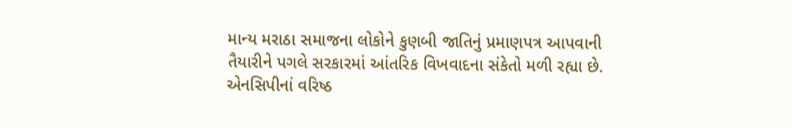માન્ય મરાઠા સમાજના લોકોને કુણબી જાતિનું પ્રમાણપત્ર આપવાની તૈયારીને પગલે સરકારમાં આંતરિક વિખવાદના સંકેતો મળી રહ્યા છે. એનસિપીનાં વરિષ્ઠ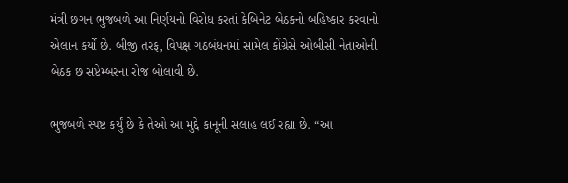મંત્રી છગન ભુજબળે આ નિર્ણયનો વિરોધ કરતાં કેબિનેટ બેઠકનો બહિષ્કાર કરવાનો એલાન કર્યો છે. બીજી તરફ, વિપક્ષ ગઠબંધનમાં સામેલ કોંગ્રેસે ઓબીસી નેતાઓની બેઠક છ સપ્ટેમ્બરના રોજ બોલાવી છે.

ભુજબળે સ્પષ્ટ કર્યું છે કે તેઓ આ મુદ્દે કાનૂની સલાહ લઈ રહ્યા છે. “આ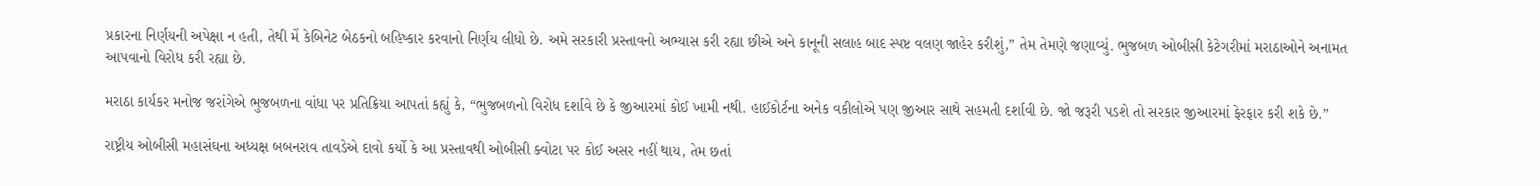પ્રકારના નિર્ણયની અપેક્ષા ન હતી, તેથી મેં કેબિનેટ બેઠકનો બહિષ્કાર કરવાનો નિર્ણય લીધો છે. અમે સરકારી પ્રસ્તાવનો અભ્યાસ કરી રહ્યા છીએ અને કાનૂની સલાહ બાદ સ્પષ્ટ વલણ જાહેર કરીશું,” તેમ તેમણે જણાવ્યું. ભુજબળ ઓબીસી કેટેગરીમાં મરાઠાઓને અનામત આપવાનો વિરોધ કરી રહ્યા છે.

મરાઠા કાર્યકર મનોજ જરાંગેએ ભુજબળના વાંધા પર પ્રતિક્રિયા આપતાં કહ્યું કે, “ભુજબળનો વિરોધ દર્શાવે છે કે જીઆરમાં કોઈ ખામી નથી. હાઈકોર્ટના અનેક વકીલોએ પણ જીઆર સાથે સહમતી દર્શાવી છે. જો જરૂરી પડશે તો સરકાર જીઆરમાં ફેરફાર કરી શકે છે.”

રાષ્ટ્રીય ઓબીસી મહાસંઘના અધ્યક્ષ બબનરાવ તાવડેએ દાવો કર્યો કે આ પ્રસ્તાવથી ઓબીસી ક્વોટા પર કોઈ અસર નહીં થાય, તેમ છતાં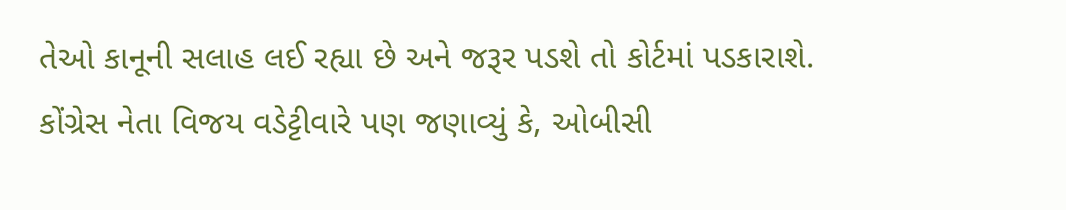તેઓ કાનૂની સલાહ લઈ રહ્યા છે અને જરૂર પડશે તો કોર્ટમાં પડકારાશે. કોંગ્રેસ નેતા વિજય વડેટ્ટીવારે પણ જણાવ્યું કે, ઓબીસી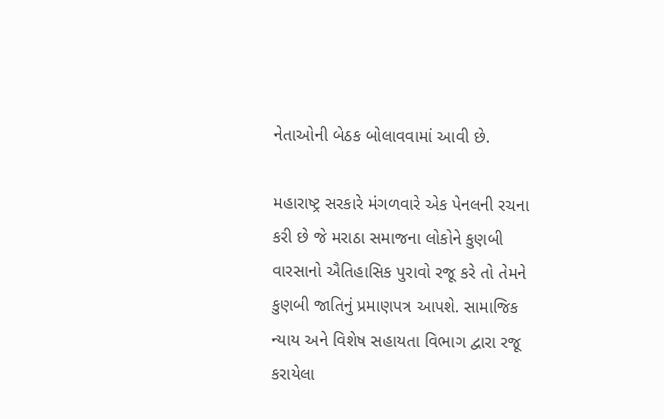નેતાઓની બેઠક બોલાવવામાં આવી છે.

મહારાષ્ટ્ર સરકારે મંગળવારે એક પેનલની રચના કરી છે જે મરાઠા સમાજના લોકોને કુણબી વારસાનો ઐતિહાસિક પુરાવો રજૂ કરે તો તેમને કુણબી જાતિનું પ્રમાણપત્ર આપશે. સામાજિક ન્યાય અને વિશેષ સહાયતા વિભાગ દ્વારા રજૂ કરાયેલા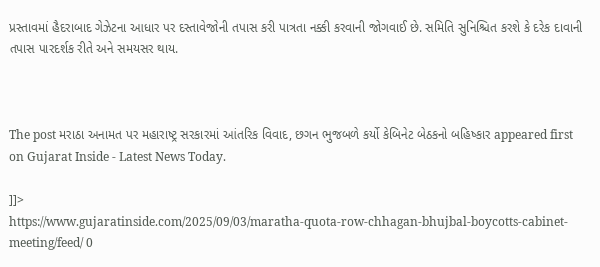પ્રસ્તાવમાં હૈદરાબાદ ગેઝેટના આધાર પર દસ્તાવેજોની તપાસ કરી પાત્રતા નક્કી કરવાની જોગવાઈ છે. સમિતિ સુનિશ્ચિત કરશે કે દરેક દાવાની તપાસ પારદર્શક રીતે અને સમયસર થાય.



The post મરાઠા અનામત પર મહારાષ્ટ્ર સરકારમાં આંતરિક વિવાદ, છગન ભુજબળે કર્યો કેબિનેટ બેઠકનો બહિષ્કાર appeared first on Gujarat Inside - Latest News Today.

]]>
https://www.gujaratinside.com/2025/09/03/maratha-quota-row-chhagan-bhujbal-boycotts-cabinet-meeting/feed/ 0